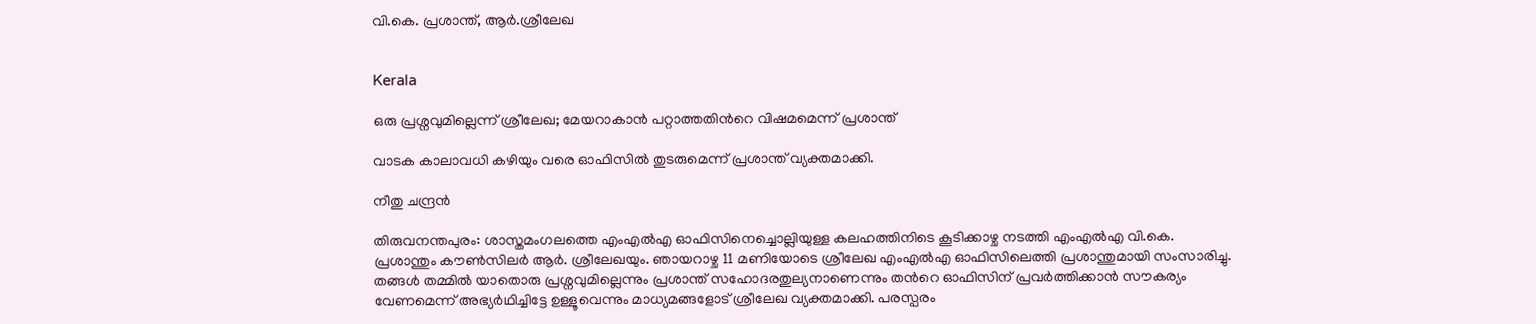വി.കെ. പ്രശാന്ത്, ആർ.ശ്രീലേഖ


Kerala

ഒരു പ്രശ്നവുമില്ലെന്ന് ശ്രീലേഖ; മേയറാകാൻ പറ്റാത്തതിന്‍റെ വിഷമമെന്ന് പ്രശാന്ത്

വാടക കാലാവധി കഴിയും വരെ ഓഫിസിൽ തുടരുമെന്ന് പ്രശാന്ത് വ്യക്തമാക്കി.

നീതു ചന്ദ്രൻ

തിരുവനന്തപുരം: ശാസ്തമംഗലത്തെ എംഎൽഎ ഓഫിസിനെച്ചൊല്ലിയുള്ള കലഹത്തിനിടെ കൂടിക്കാഴ്ച നടത്തി എംഎൽഎ വി.കെ. പ്രശാന്തും കൗൺസിലർ ആർ. ശ്രീലേഖയും. ഞായറാഴ്ച 11 മണിയോടെ ശ്രീലേഖ എംഎൽഎ ഓഫിസിലെത്തി പ്രശാന്തുമായി സംസാരിച്ചു. തങ്ങൾ തമ്മിൽ യാതൊരു പ്രശ്നവുമില്ലെന്നും പ്രശാന്ത് സഹോദരതുല്യനാണെന്നും തന്‍റെ ഓഫിസിന് പ്രവർത്തിക്കാൻ സൗകര്യം വേണമെന്ന് അഭ്യർഥിച്ചിട്ടേ ഉള്ളൂവെന്നും മാധ്യമങ്ങളോട് ശ്രീലേഖ വ്യക്തമാക്കി. പരസ്പരം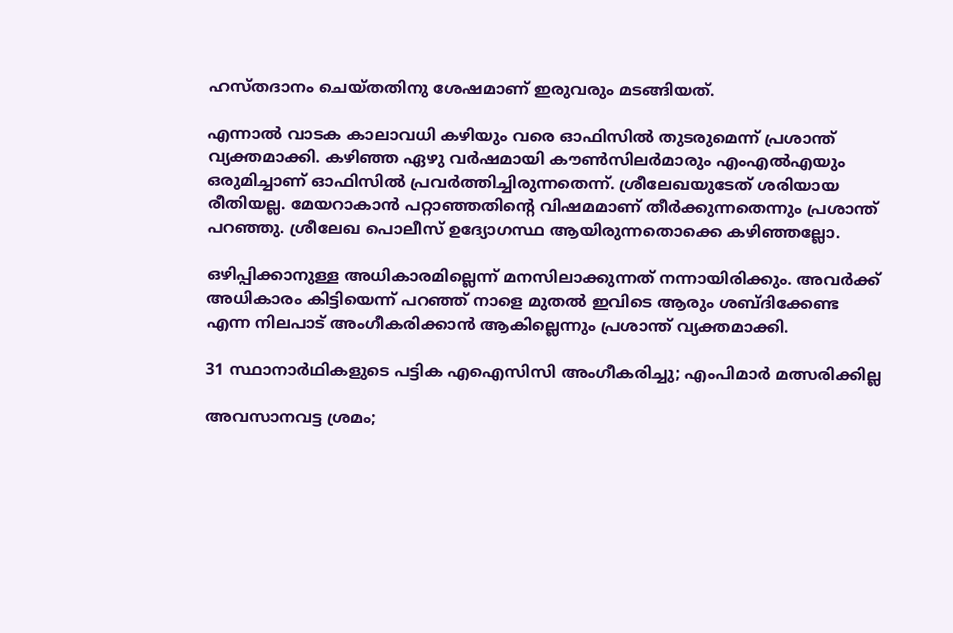ഹസ്തദാനം ചെയ്തതിനു ശേഷമാണ് ഇരുവരും മടങ്ങിയത്.

എന്നാൽ വാടക കാലാവധി കഴിയും വരെ ഓഫിസിൽ തുടരുമെന്ന് പ്രശാന്ത് വ്യക്തമാക്കി. കഴിഞ്ഞ ഏഴു വർഷമായി കൗൺസിലർമാരും എംഎൽഎയും ഒരുമിച്ചാണ് ഓഫിസിൽ പ്രവർത്തിച്ചിരുന്നതെന്ന്. ശ്രീലേഖയുടേത് ശരിയായ രീതിയല്ല. മേയറാകാൻ പറ്റാഞ്ഞതിന്‍റെ വിഷമമാണ് തീർക്കുന്നതെന്നും പ്രശാന്ത് പറഞ്ഞു. ശ്രീലേഖ പൊലീസ് ഉദ്യോഗസ്ഥ ആയിരുന്നതൊക്കെ കഴിഞ്ഞല്ലോ.

ഒഴിപ്പിക്കാനുള്ള അധികാരമില്ലെന്ന് മനസിലാക്കുന്നത് നന്നായിരിക്കും. അവർക്ക് അധികാരം കിട്ടിയെന്ന് പറഞ്ഞ് നാളെ മുതൽ ഇവിടെ ആരും ശബ്ദിക്കേണ്ട എന്ന നിലപാട് അംഗീകരിക്കാൻ ആകില്ലെന്നും പ്രശാന്ത് വ്യക്തമാക്കി.

31 സ്ഥാനാർഥികളുടെ പട്ടിക എഐസിസി അംഗീകരിച്ചു; എംപിമാർ മത്സരിക്കില്ല

അവസാനവട്ട ശ്രമം;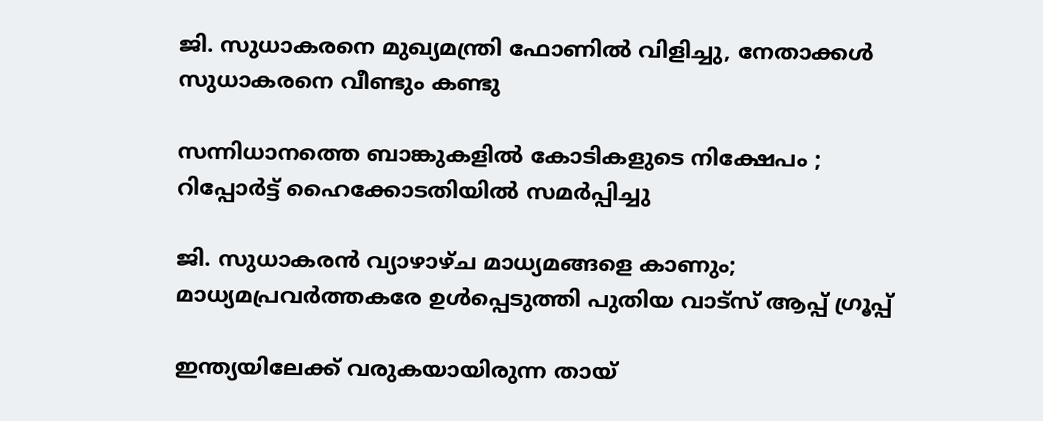ജി. സുധാകരനെ മുഖ്യമന്ത്രി ഫോണിൽ വിളിച്ചു, നേതാക്കൾ സുധാകരനെ വീണ്ടും കണ്ടു

സന്നിധാനത്തെ ബാങ്കുകളിൽ കോടികളുടെ നിക്ഷേപം ; റിപ്പോർട്ട് ഹൈക്കോടതിയിൽ സമർപ്പിച്ചു

ജി. സുധാകരൻ വ്യാഴാഴ്ച മാധ്യമങ്ങളെ കാണും; മാധ്യമപ്രവർത്തകരേ ഉൾ‌പ്പെടുത്തി പുതിയ വാട്സ് ആപ്പ് ഗ്രൂപ്പ്

ഇന്ത്യയിലേക്ക് വരുകയായിരുന്ന തായ്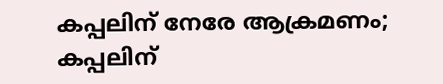കപ്പലിന് നേരേ ആക്രമണം; കപ്പലിന്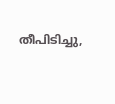തീപിടിച്ചു,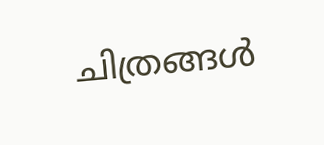ചിത്രങ്ങൾ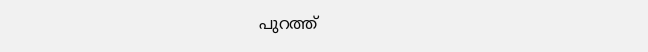പുറത്ത്